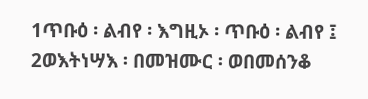1ጥቡዕ ፡ ልብየ ፡ እግዚኦ ፡ ጥቡዕ ፡ ልብየ ፤ 2ወእትነሣእ ፡ በመዝሙር ፡ ወበመሰንቆ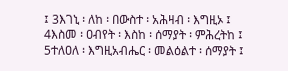፤ 3እገኒ ፡ ለከ ፡ በውስተ ፡ አሕዛብ ፡ እግዚኦ ፤ 4እስመ ፡ ዐብየት ፡ እስከ ፡ ሰማያት ፡ ምሕረትከ ፤ 5ተለዐለ ፡ እግዚአብሔር ፡ መልዕልተ ፡ ሰማያት ፤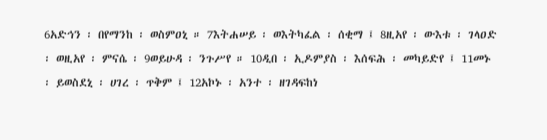6አድኅን ፡ በየማንከ ፡ ወስምዐኒ ። 7እትሐሠይ ፡ ወእትካፈል ፡ ሰቂማ ፤ 8ዚአየ ፡ ውእቱ ፡ ገላዐድ ፡ ወዚአየ ፡ ምናሴ ፡ 9ወይሁዳ ፡ ንጉሥየ ። 10ዲበ ፡ ኢዶምያስ ፡ እሰፍሕ ፡ መካይድየ ፤ 11መኑ ፡ ይወስደኒ ፡ ሀገረ ፡ ጥቅም ፤ 12አኮኑ ፡ አንተ ፡ ዘገዳፍከነ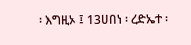፡ እግዚኦ ፤ 13ሀበነ ፡ ረድኤተ ፡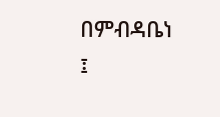በምብዳቤነ ፤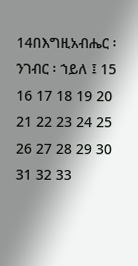14በእግዚአብሔር ፡ ንገብር ፡ ኀይለ ፤ 15 16 17 18 19 20 21 22 23 24 25 26 27 28 29 30 31 32 33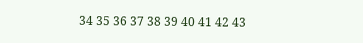34 35 36 37 38 39 40 41 42 43